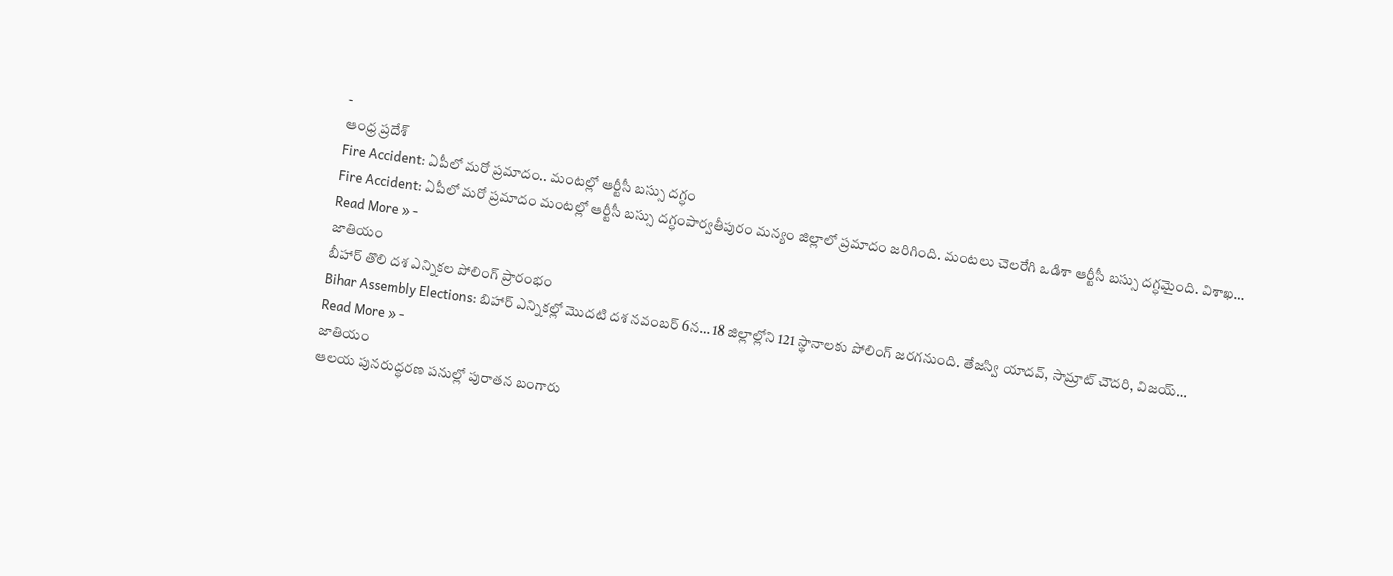-
ఆంధ్ర ప్రదేశ్
Fire Accident: ఏపీలో మరో ప్రమాదం.. మంటల్లో ఆర్టీసీ బస్సు దగ్ధం
Fire Accident: ఏపీలో మరో ప్రమాదం మంటల్లో ఆర్టీసీ బస్సు దగ్ధంపార్వతీపురం మన్యం జిల్లాలో ప్రమాదం జరిగింది. మంటలు చెలరేగి ఒడిశా ఆర్టీసీ బస్సు దగ్ధమైంది. విశాఖ…
Read More » -
జాతియం
బీహార్ తొలి దశ ఎన్నికల పోలింగ్ ప్రారంభం
Bihar Assembly Elections: బిహార్ ఎన్నికల్లో మొదటి దశ నవంబర్ 6న… 18 జిల్లాల్లోని 121 స్థానాలకు పోలింగ్ జరగనుంది. తేజస్వి యాదవ్, సామ్రాట్ చౌదరి, విజయ్…
Read More » -
జాతియం
ఆలయ పునరుద్ధరణ పనుల్లో పురాతన బంగారు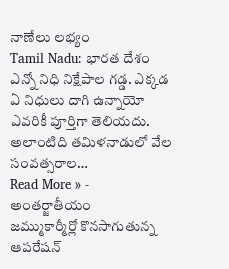నాణేలు లభ్యం
Tamil Nadu: భారత దేశం ఎన్నో నిధి నిక్షేపాల గడ్డ. ఎక్కడ ఏ నిధులు దాగి ఉన్నాయో ఎవరికీ పూర్తిగా తెలియదు. అలాంటిది తమిళనాడులో వేల సంవత్సరాల…
Read More » -
అంతర్జాతీయం
జమ్ముకార్మీర్లో కొనసాగుతున్న ఆపరేషన్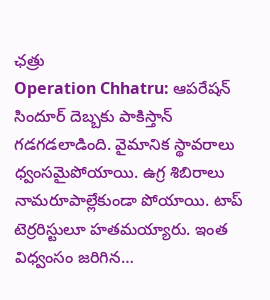ఛత్రు
Operation Chhatru: ఆపరేషన్ సిందూర్ దెబ్బకు పాకిస్తాన్ గడగడలాడింది. వైమానిక స్థావరాలు ధ్వంసమైపోయాయి. ఉగ్ర శిబిరాలు నామరూపాల్లేకుండా పోయాయి. టాప్ టెర్రరిస్టులూ హతమయ్యారు. ఇంత విధ్వంసం జరిగిన…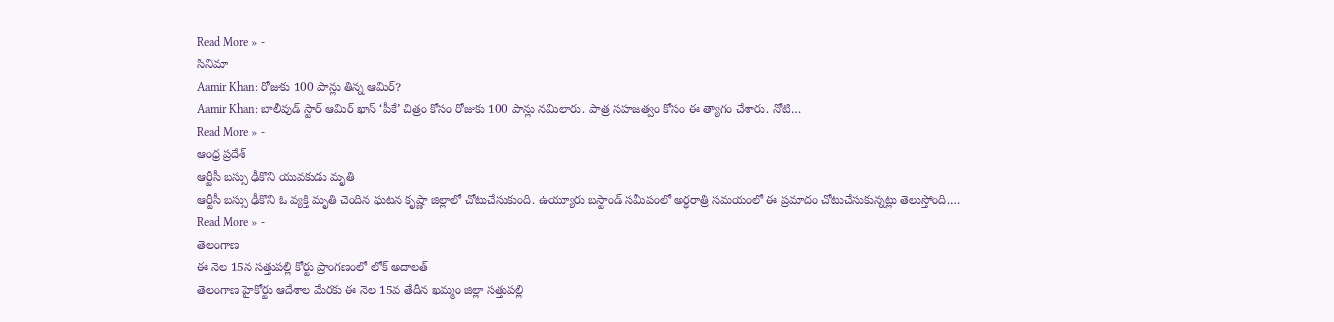Read More » -
సినిమా
Aamir Khan: రోజుకు 100 పాన్లు తిన్న ఆమిర్?
Aamir Khan: బాలీవుడ్ స్టార్ ఆమిర్ ఖాన్ ‘పీకే’ చిత్రం కోసం రోజుకు 100 పాన్లు నమిలారు. పాత్ర సహజత్వం కోసం ఈ త్యాగం చేశారు. నోటి…
Read More » -
ఆంధ్ర ప్రదేశ్
ఆర్టీసీ బస్సు ఢీకొని యువకుడు మృతి
ఆర్టీసీ బస్సు ఢీకొని ఓ వ్యక్తి మృతి చెందిన ఘటన కృష్ణా జిల్లాలో చోటుచేసుకుంది. ఉయ్యూరు బస్టాండ్ సమీపంలో అర్ధరాత్రి సమయంలో ఈ ప్రమాదం చోటుచేసుకున్నట్లు తెలుస్తోంది.…
Read More » -
తెలంగాణ
ఈ నెల 15న సత్తుపల్లి కోర్టు ప్రాంగణంలో లోక్ అదాలత్
తెలంగాణ హైకోర్టు ఆదేశాల మేరకు ఈ నెల 15వ తేదీన ఖమ్మం జిల్లా సత్తుపల్లి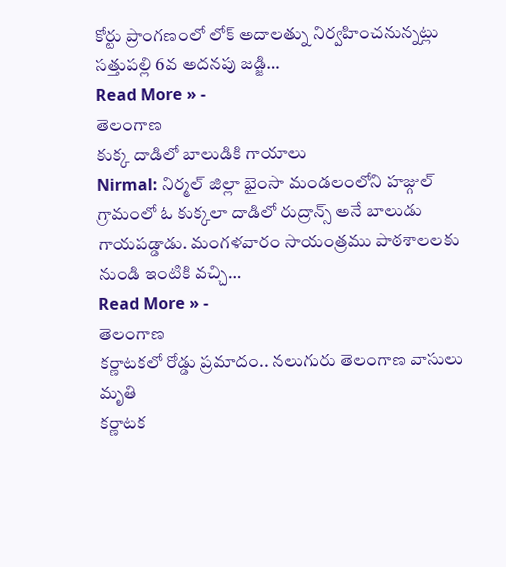కోర్టు ప్రాంగణంలో లోక్ అదాలత్ను నిర్వహించనున్నట్లు సత్తుపల్లి 6వ అదనపు జడ్జి…
Read More » -
తెలంగాణ
కుక్క దాడిలో బాలుడికి గాయాలు
Nirmal: నిర్మల్ జిల్లా భైంసా మండలంలోని హజ్గుల్ గ్రామంలో ఓ కుక్కలా దాడిలో రుద్రాన్స్ అనే బాలుడు గాయపడ్డాడు. మంగళవారం సాయంత్రము పాఠశాలలకు నుండి ఇంటికి వచ్చి…
Read More » -
తెలంగాణ
కర్ణాటకలో రోడ్డు ప్రమాదం.. నలుగురు తెలంగాణ వాసులు మృతి
కర్ణాటక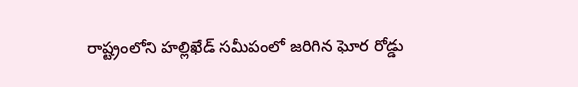రాష్ట్రంలోని హల్లిఖేడ్ సమీపంలో జరిగిన ఘోర రోడ్డు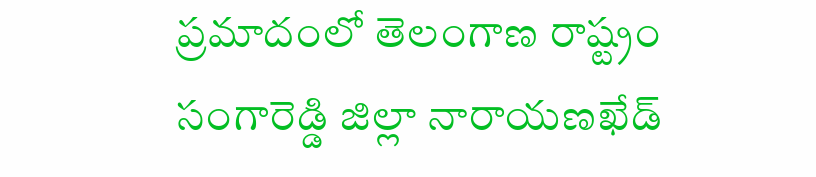ప్రమాదంలో తెలంగాణ రాష్ట్రం సంగారెడ్డి జిల్లా నారాయణఖేడ్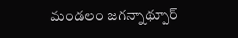మండలం జగన్నాథ్పూర్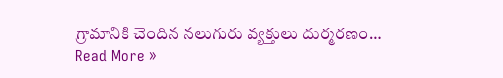గ్రామానికి చెందిన నలుగురు వ్యక్తులు దుర్మరణం…
Read More »